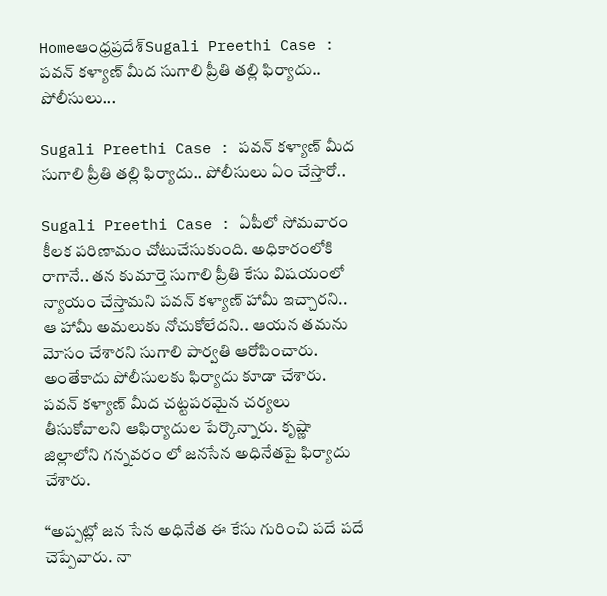Homeఆంధ్రప్రదేశ్‌Sugali Preethi Case : పవన్ కళ్యాణ్ మీద సుగాలి ప్రీతి తల్లి ఫిర్యాదు.. పోలీసులు...

Sugali Preethi Case : పవన్ కళ్యాణ్ మీద సుగాలి ప్రీతి తల్లి ఫిర్యాదు.. పోలీసులు ఏం చేస్తారో..

Sugali Preethi Case : ఏపీలో సోమవారం కీలక పరిణామం చోటుచేసుకుంది. అధికారంలోకి రాగానే.. తన కుమార్తె సుగాలి ప్రీతి కేసు విషయంలో న్యాయం చేస్తామని పవన్ కళ్యాణ్ హామీ ఇచ్చారని.. ఆ హామీ అమలుకు నోచుకోలేదని.. ఆయన తమను మోసం చేశారని సుగాలి పార్వతి ఆరోపించారు. అంతేకాదు పోలీసులకు ఫిర్యాదు కూడా చేశారు. పవన్ కళ్యాణ్ మీద చట్టపరమైన చర్యలు తీసుకోవాలని ఆఫిర్యాదుల పేర్కొన్నారు. కృష్ణా జిల్లాలోని గన్నవరం లో జనసేన అధినేతపై ఫిర్యాదు చేశారు.

“అప్పట్లో జన సేన అధినేత ఈ కేసు గురించి పదే పదే చెప్పేవారు. నా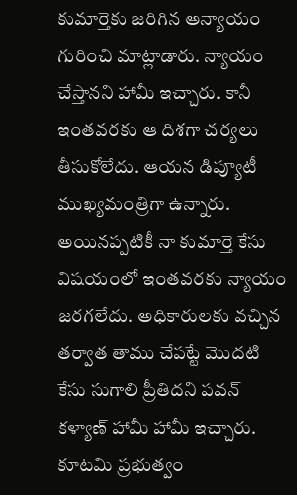కుమార్తెకు జరిగిన అన్యాయం గురించి మాట్లాడారు. న్యాయం చేస్తానని హామీ ఇచ్చారు. కానీ ఇంతవరకు ఆ దిశగా చర్యలు తీసుకోలేదు. ఆయన డిప్యూటీ ముఖ్యమంత్రిగా ఉన్నారు. అయినప్పటికీ నా కుమార్తె కేసు విషయంలో ఇంతవరకు న్యాయం జరగలేదు. అధికారులకు వచ్చిన తర్వాత తాము చేపట్టే మొదటి కేసు సుగాలి ప్రీతిదని పవన్ కళ్యాణ్ హామీ హామీ ఇచ్చారు. కూటమి ప్రభుత్వం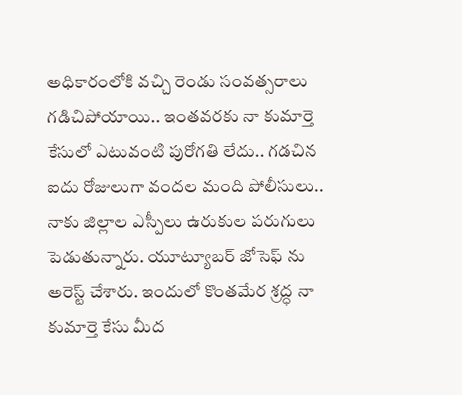అధికారంలోకి వచ్చి రెండు సంవత్సరాలు గడిచిపోయాయి.. ఇంతవరకు నా కుమార్తె కేసులో ఎటువంటి పురోగతి లేదు.. గడచిన ఐదు రోజులుగా వందల మంది పోలీసులు.. నాకు జిల్లాల ఎస్పీలు ఉరుకుల పరుగులు పెడుతున్నారు. యూట్యూబర్ జోసెఫ్ ను అరెస్ట్ చేశారు. ఇందులో కొంతమేర శ్రద్ధ నా కుమార్తె కేసు మీద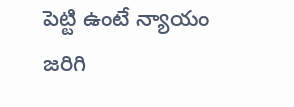పెట్టి ఉంటే న్యాయం జరిగి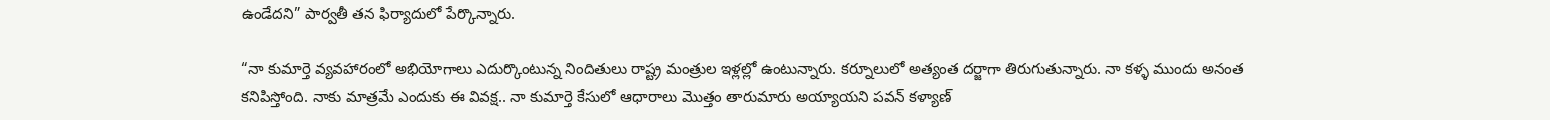ఉండేదని” పార్వతీ తన ఫిర్యాదులో పేర్కొన్నారు.

“నా కుమార్తె వ్యవహారంలో అభియోగాలు ఎదుర్కొంటున్న నిందితులు రాష్ట్ర మంత్రుల ఇళ్లల్లో ఉంటున్నారు. కర్నూలులో అత్యంత దర్జాగా తిరుగుతున్నారు. నా కళ్ళ ముందు అనంత కనిపిస్తోంది. నాకు మాత్రమే ఎందుకు ఈ వివక్ష.. నా కుమార్తె కేసులో ఆధారాలు మొత్తం తారుమారు అయ్యాయని పవన్ కళ్యాణ్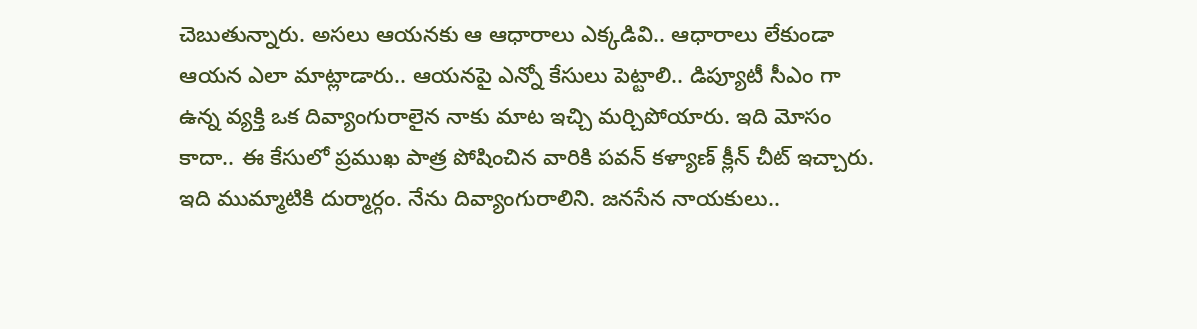చెబుతున్నారు. అసలు ఆయనకు ఆ ఆధారాలు ఎక్కడివి.. ఆధారాలు లేకుండా ఆయన ఎలా మాట్లాడారు.. ఆయనపై ఎన్నో కేసులు పెట్టాలి.. డిప్యూటీ సీఎం గా ఉన్న వ్యక్తి ఒక దివ్యాంగురాలైన నాకు మాట ఇచ్చి మర్చిపోయారు. ఇది మోసం కాదా.. ఈ కేసులో ప్రముఖ పాత్ర పోషించిన వారికి పవన్ కళ్యాణ్ క్లీన్ చీట్ ఇచ్చారు. ఇది ముమ్మాటికి దుర్మార్గం. నేను దివ్యాంగురాలిని. జనసేన నాయకులు..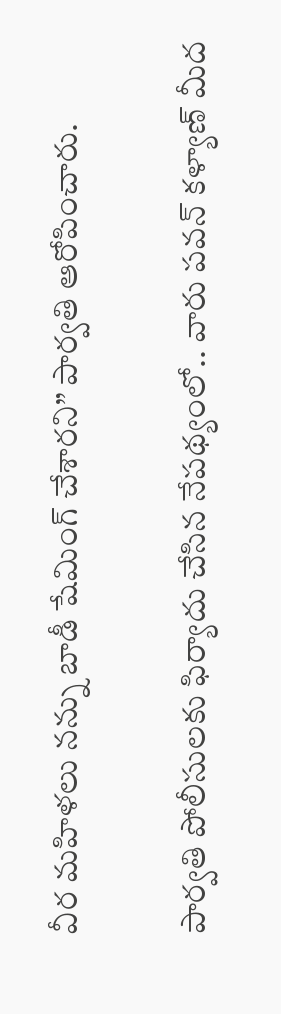వీర మహిళలు నన్ను బాడీ షేమింగ్ చేశారని” పార్వతి ఆరోపించారు.

పార్వతి పోలీసులకు ఫిర్యాదు చేసిన నేపథ్యంలో.. వారు పవన్ కళ్యాణ్ మీద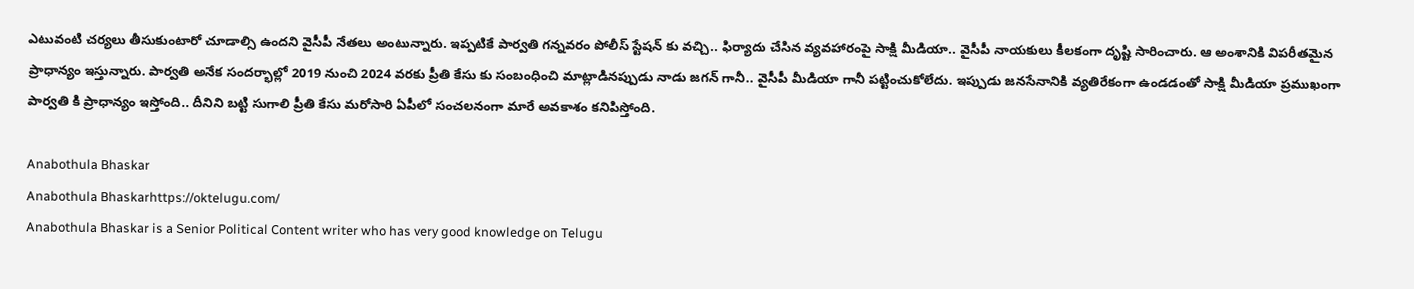ఎటువంటి చర్యలు తీసుకుంటారో చూడాల్సి ఉందని వైసీపీ నేతలు అంటున్నారు. ఇప్పటికే పార్వతి గన్నవరం పోలీస్ స్టేషన్ కు వచ్చి.. ఫిర్యాదు చేసిన వ్యవహారంపై సాక్షి మీడియా.. వైసీపీ నాయకులు కీలకంగా దృష్టి సారించారు. ఆ అంశానికి విపరీతమైన ప్రాధాన్యం ఇస్తున్నారు. పార్వతి అనేక సందర్భాల్లో 2019 నుంచి 2024 వరకు ప్రీతి కేసు కు సంబంధించి మాట్లాడినప్పుడు నాడు జగన్ గానీ.. వైసీపీ మీడియా గానీ పట్టించుకోలేదు. ఇప్పుడు జనసేనానికి వ్యతిరేకంగా ఉండడంతో సాక్షి మీడియా ప్రముఖంగా పార్వతి కి ప్రాధాన్యం ఇస్తోంది.. దీనిని బట్టి సుగాలి ప్రీతి కేసు మరోసారి ఏపీలో సంచలనంగా మారే అవకాశం కనిపిస్తోంది.

Anabothula Bhaskar
Anabothula Bhaskarhttps://oktelugu.com/
Anabothula Bhaskar is a Senior Political Content writer who has very good knowledge on Telugu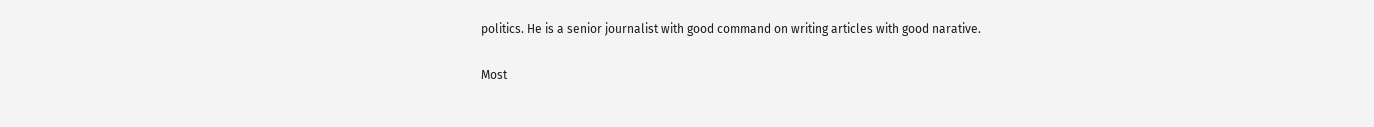politics. He is a senior journalist with good command on writing articles with good narative.

Most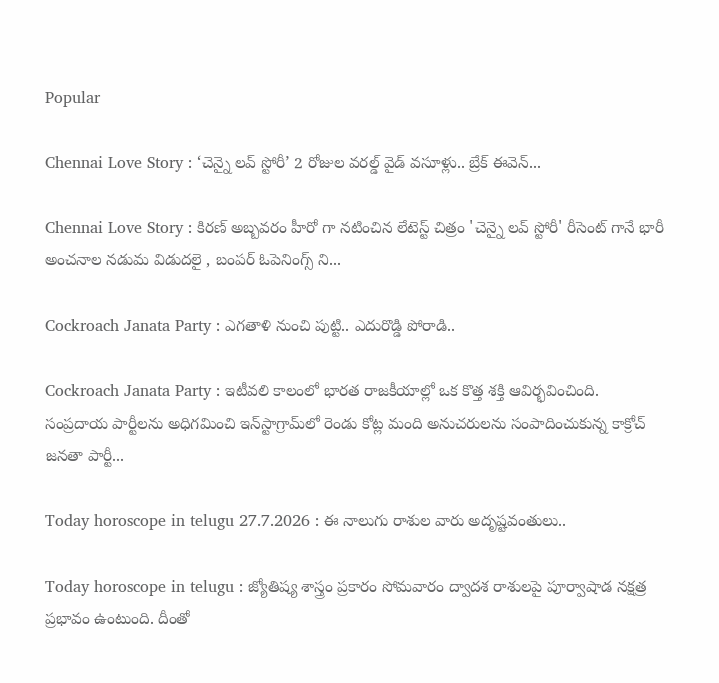Popular

Chennai Love Story : ‘చెన్నై లవ్ స్టోరీ’ 2 రోజుల వరల్డ్ వైడ్ వసూళ్లు.. బ్రేక్ ఈవెన్...

Chennai Love Story : కిరణ్ అబ్బవరం హీరో గా నటించిన లేటెస్ట్ చిత్రం 'చెన్నై లవ్ స్టోరీ' రీసెంట్ గానే భారీ అంచనాల నడుమ విడుదలై , బంపర్ ఓపెనింగ్స్ ని...

Cockroach Janata Party : ఎగతాళి నుంచి పుట్టి.. ఎదురొడ్డి పోరాడి..

Cockroach Janata Party : ఇటీవలి కాలంలో భారత రాజకీయాల్లో ఒక కొత్త శక్తి ఆవిర్భవించింది. సంప్రదాయ పార్టీలను అధిగమించి ఇన్‌స్టాగ్రామ్‌లో రెండు కోట్ల మంది అనుచరులను సంపాదించుకున్న కాక్రోచ్‌ జనతా పార్టీ...

Today horoscope in telugu 27.7.2026 : ఈ నాలుగు రాశుల వారు అదృష్టవంతులు..

Today horoscope in telugu : జ్యోతిష్య శాస్త్రం ప్రకారం సోమవారం ద్వాదశ రాశులపై పూర్వాషాడ నక్షత్ర ప్రభావం ఉంటుంది. దీంతో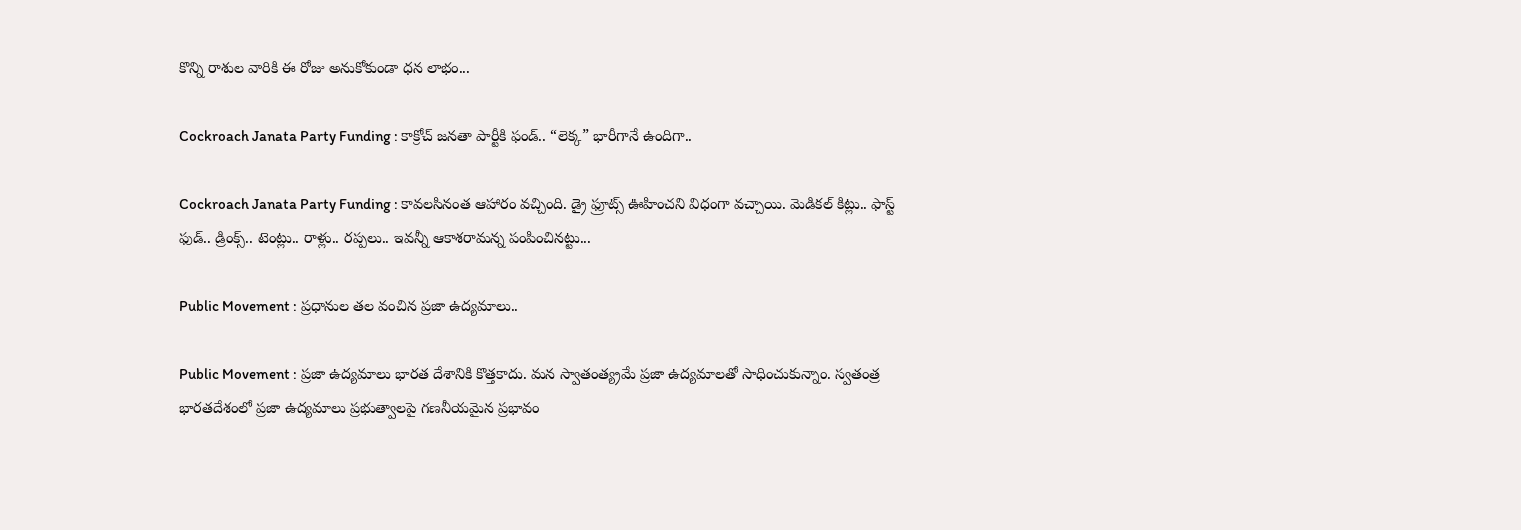కొన్ని రాశుల వారికి ఈ రోజు అనుకోకుండా ధన లాభం...

Cockroach Janata Party Funding : కాక్రోచ్ జనతా పార్టీకి ఫండ్.. “లెక్క” భారీగానే ఉందిగా..

Cockroach Janata Party Funding : కావలసినంత ఆహారం వచ్చింది. డ్రై ఫ్రూట్స్ ఊహించని విధంగా వచ్చాయి. మెడికల్ కిట్లు.. ఫాస్ట్ ఫుడ్.. డ్రింక్స్.. టెంట్లు.. రాళ్లు.. రప్పలు.. ఇవన్నీ ఆకాశరామన్న పంపించినట్టు...

Public Movement : ప్రధానుల తల వంచిన ప్రజా ఉద్యమాలు..

Public Movement : ప్రజా ఉద్యమాలు భారత దేశానికి కొత్తకాదు. మన స్వాతంత్య్రమే ప్రజా ఉద్యమాలతో సాధించుకున్నాం. స్వతంత్ర భారతదేశంలో ప్రజా ఉద్యమాలు ప్రభుత్వాలపై గణనీయమైన ప్రభావం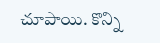చూపాయి. కొన్ని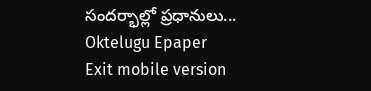సందర్భాల్లో ప్రధానులు...
Oktelugu Epaper
Exit mobile version